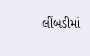લીંબડીમાં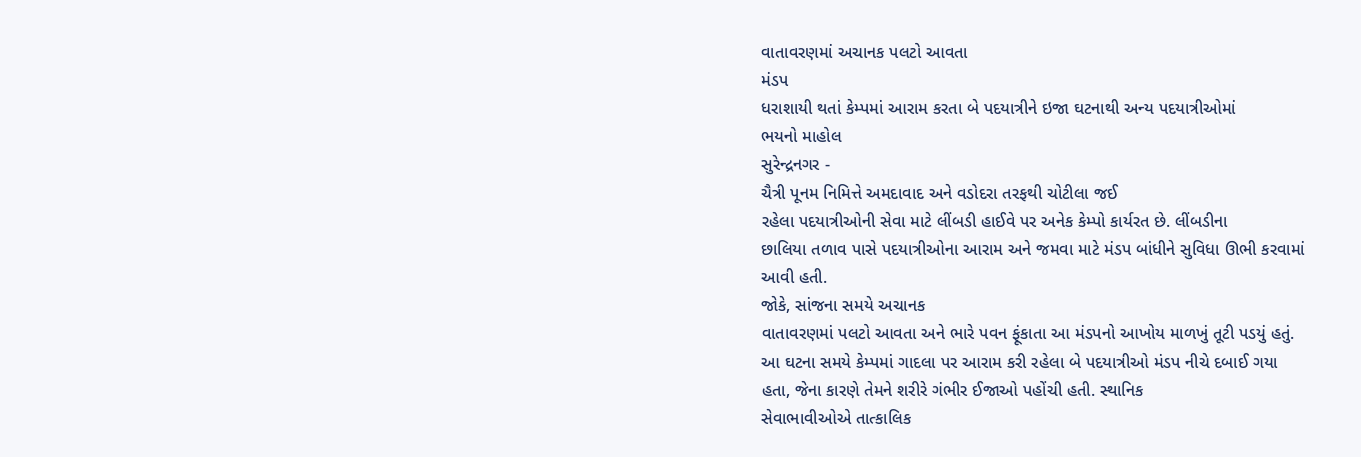વાતાવરણમાં અચાનક પલટો આવતા
મંડપ
ધરાશાયી થતાં કેમ્પમાં આરામ કરતા બે પદયાત્રીને ઇજા ઘટનાથી અન્ય પદયાત્રીઓમાં
ભયનો માહોલ
સુરેન્દ્રનગર -
ચૈત્રી પૂનમ નિમિત્તે અમદાવાદ અને વડોદરા તરફથી ચોટીલા જઈ
રહેલા પદયાત્રીઓની સેવા માટે લીંબડી હાઈવે પર અનેક કેમ્પો કાર્યરત છે. લીંબડીના
છાલિયા તળાવ પાસે પદયાત્રીઓના આરામ અને જમવા માટે મંડપ બાંધીને સુવિધા ઊભી કરવામાં
આવી હતી.
જોકે, સાંજના સમયે અચાનક
વાતાવરણમાં પલટો આવતા અને ભારે પવન ફૂંકાતા આ મંડપનો આખોય માળખું તૂટી પડયું હતું.
આ ઘટના સમયે કેમ્પમાં ગાદલા પર આરામ કરી રહેલા બે પદયાત્રીઓ મંડપ નીચે દબાઈ ગયા
હતા, જેના કારણે તેમને શરીરે ગંભીર ઈજાઓ પહોંચી હતી. સ્થાનિક
સેવાભાવીઓએ તાત્કાલિક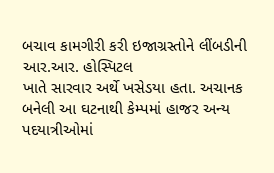બચાવ કામગીરી કરી ઇજાગ્રસ્તોને લીંબડીની આર.આર. હોસ્પિટલ
ખાતે સારવાર અર્થે ખસેડયા હતા. અચાનક બનેલી આ ઘટનાથી કેમ્પમાં હાજર અન્ય
પદયાત્રીઓમાં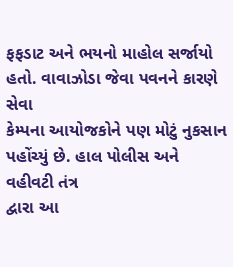ફફડાટ અને ભયનો માહોલ સર્જાયો હતો. વાવાઝોડા જેવા પવનને કારણે સેવા
કેમ્પના આયોજકોને પણ મોટું નુકસાન પહોંચ્યું છે. હાલ પોલીસ અને વહીવટી તંત્ર
દ્વારા આ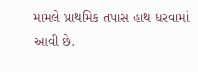મામલે પ્રાથમિક તપાસ હાથ ધરવામાં આવી છે.